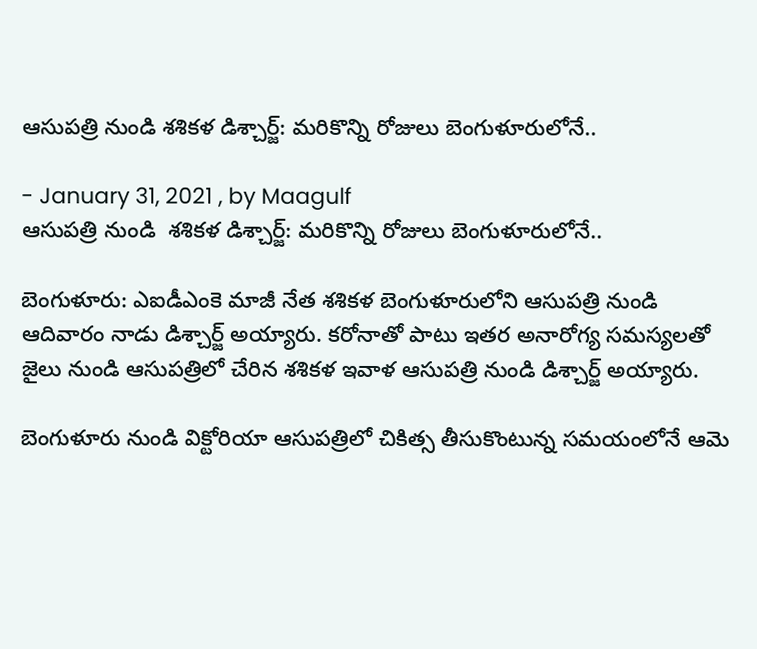ఆసుపత్రి నుండి శశికళ డిశ్చార్జ్: మరికొన్ని రోజులు బెంగుళూరులోనే..

- January 31, 2021 , by Maagulf
ఆసుపత్రి నుండి  శశికళ డిశ్చార్జ్: మరికొన్ని రోజులు బెంగుళూరులోనే..

బెంగుళూరు: ఎఐడీఎంకె మాజీ నేత శశికళ బెంగుళూరులోని ఆసుపత్రి నుండి ఆదివారం నాడు డిశ్చార్జ్ అయ్యారు. కరోనాతో పాటు ఇతర అనారోగ్య సమస్యలతో జైలు నుండి ఆసుపత్రిలో చేరిన శశికళ ఇవాళ ఆసుపత్రి నుండి డిశ్చార్జ్ అయ్యారు.

బెంగుళూరు నుండి విక్టోరియా ఆసుపత్రిలో చికిత్స తీసుకొంటున్న సమయంలోనే ఆమె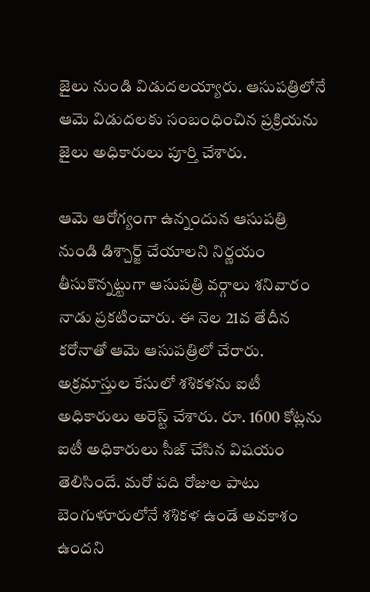జైలు నుండి విడుదలయ్యారు. ఆసుపత్రిలోనే ఆమె విడుదలకు సంబంధించిన ప్రక్రియను జైలు అధికారులు పూర్తి చేశారు.

ఆమె ఆరోగ్యంగా ఉన్నందున ఆసుపత్రి నుండి డిశ్చార్జ్ చేయాలని నిర్ణయం తీసుకొన్నట్టుగా ఆసుపత్రి వర్గాలు శనివారం నాడు ప్రకటించారు. ఈ నెల 21వ తేదీన కరోనాతో ఆమె ఆసుపత్రిలో చేరారు. అక్రమాస్తుల కేసులో శశికళను ఐటీ అధికారులు అరెస్ట్ చేశారు. రూ. 1600 కోట్లను ఐటీ అధికారులు సీజ్ చేసిన విషయం తెలిసిందే. మరో పది రోజుల పాటు  బెంగుళూరులోనే శశికళ ఉండే అవకాశం ఉందని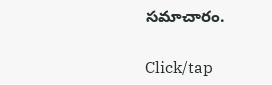సమాచారం.

Click/tap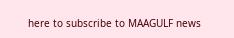here to subscribe to MAAGULF news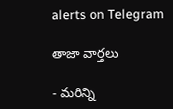alerts on Telegram

తాజా వార్తలు

- మరిన్ని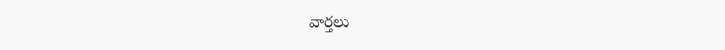వార్తలు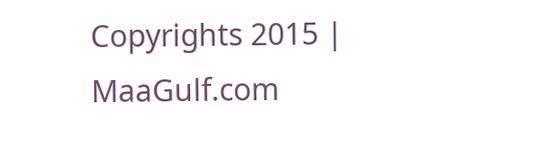Copyrights 2015 | MaaGulf.com